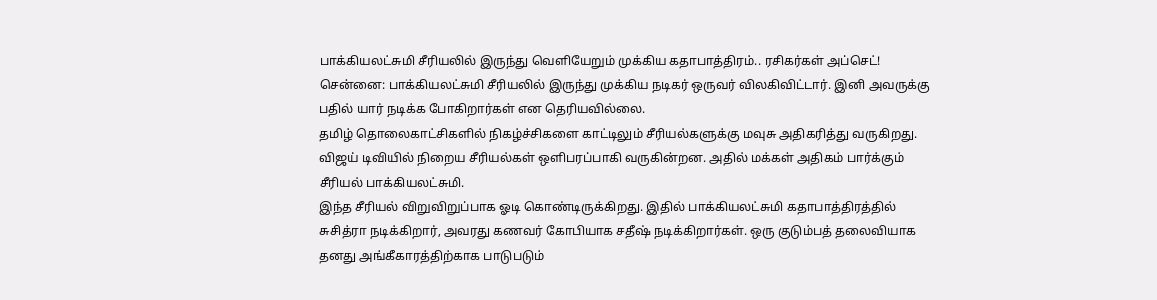பாக்கியலட்சுமி சீரியலில் இருந்து வெளியேறும் முக்கிய கதாபாத்திரம்.. ரசிகர்கள் அப்செட்!
சென்னை: பாக்கியலட்சுமி சீரியலில் இருந்து முக்கிய நடிகர் ஒருவர் விலகிவிட்டார். இனி அவருக்கு பதில் யார் நடிக்க போகிறார்கள் என தெரியவில்லை.
தமிழ் தொலைகாட்சிகளில் நிகழ்ச்சிகளை காட்டிலும் சீரியல்களுக்கு மவுசு அதிகரித்து வருகிறது. விஜய் டிவியில் நிறைய சீரியல்கள் ஒளிபரப்பாகி வருகின்றன. அதில் மக்கள் அதிகம் பார்க்கும் சீரியல் பாக்கியலட்சுமி.
இந்த சீரியல் விறுவிறுப்பாக ஓடி கொண்டிருக்கிறது. இதில் பாக்கியலட்சுமி கதாபாத்திரத்தில் சுசித்ரா நடிக்கிறார், அவரது கணவர் கோபியாக சதீஷ் நடிக்கிறார்கள். ஒரு குடும்பத் தலைவியாக தனது அங்கீகாரத்திற்காக பாடுபடும்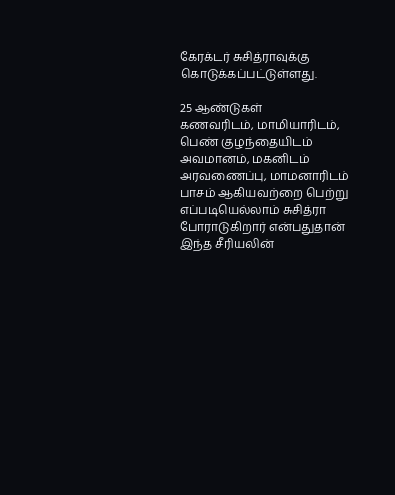கேரக்டர் சுசித்ராவுக்கு கொடுக்கப்பட்டுள்ளது.

25 ஆண்டுகள்
கணவரிடம், மாமியாரிடம், பெண் குழந்தையிடம் அவமானம், மகனிடம் அரவணைப்பு, மாமனாரிடம் பாசம் ஆகியவற்றை பெற்று எப்படியெல்லாம் சுசித்ரா போராடுகிறார் என்பதுதான் இந்த சீரியலின்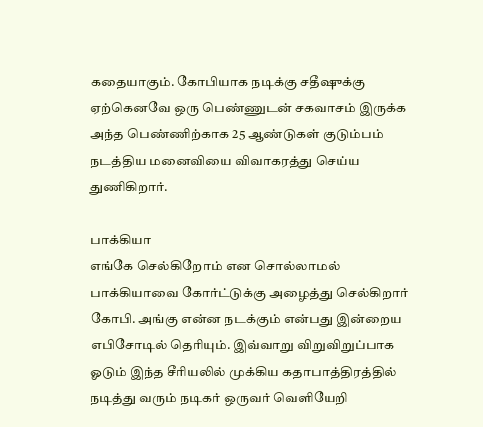கதையாகும். கோபியாக நடிக்கு சதீஷுக்கு ஏற்கெனவே ஒரு பெண்ணுடன் சகவாசம் இருக்க அந்த பெண்ணிற்காக 25 ஆண்டுகள் குடும்பம் நடத்திய மனைவியை விவாகரத்து செய்ய துணிகிறார்.

பாக்கியா
எங்கே செல்கிறோம் என சொல்லாமல் பாக்கியாவை கோர்ட்டுக்கு அழைத்து செல்கிறார் கோபி. அங்கு என்ன நடக்கும் என்பது இன்றைய எபிசோடில் தெரியும். இவ்வாறு விறுவிறுப்பாக ஓடும் இந்த சீரியலில் முக்கிய கதாபாத்திரத்தில் நடித்து வரும் நடிகர் ஒருவர் வெளியேறி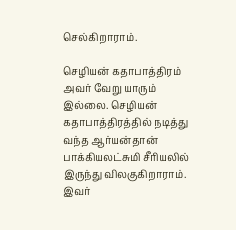செல்கிறாராம்.

செழியன் கதாபாத்திரம்
அவர் வேறு யாரும் இல்லை. செழியன் கதாபாத்திரத்தில் நடித்து வந்த ஆர்யன்தான் பாக்கியலட்சுமி சீரியலில் இருந்து விலகுகிறாராம். இவர்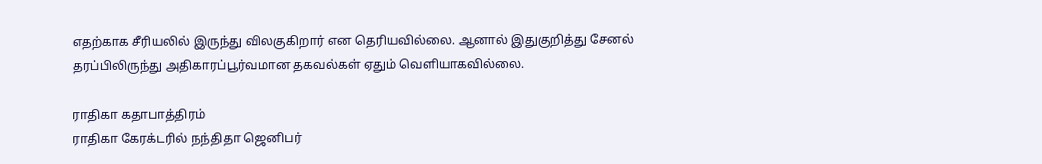எதற்காக சீரியலில் இருந்து விலகுகிறார் என தெரியவில்லை. ஆனால் இதுகுறித்து சேனல் தரப்பிலிருந்து அதிகாரப்பூர்வமான தகவல்கள் ஏதும் வெளியாகவில்லை.

ராதிகா கதாபாத்திரம்
ராதிகா கேரக்டரில் நந்திதா ஜெனிபர்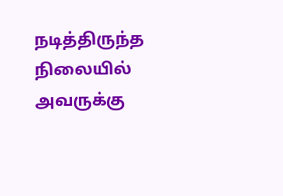நடித்திருந்த நிலையில் அவருக்கு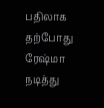பதிலாக தற்போது ரேஷ்மா நடித்து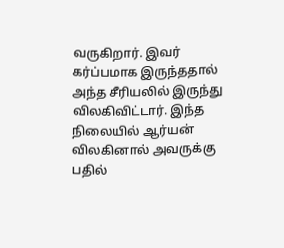வருகிறார். இவர் கர்ப்பமாக இருந்ததால் அந்த சீரியலில் இருந்து விலகிவிட்டார். இந்த நிலையில் ஆர்யன் விலகினால் அவருக்கு பதில்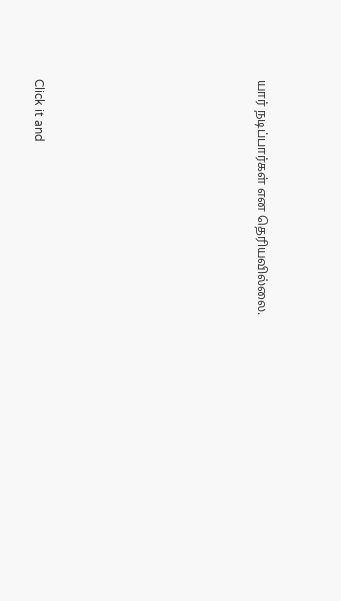யார் நடிப்பார்கள் என தெரியவில்லை.












Click it and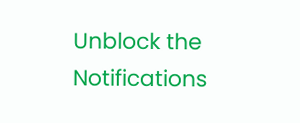Unblock the Notifications